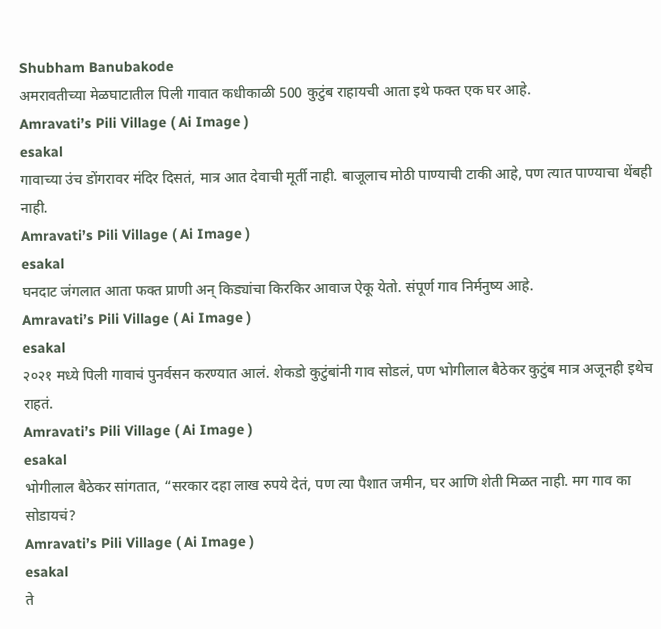Shubham Banubakode
अमरावतीच्या मेळघाटातील पिली गावात कधीकाळी 500 कुटुंब राहायची आता इथे फक्त एक घर आहे.
Amravati’s Pili Village ( Ai Image )
esakal
गावाच्या उंच डोंगरावर मंदिर दिसतं, मात्र आत देवाची मूर्ती नाही. बाजूलाच मोठी पाण्याची टाकी आहे, पण त्यात पाण्याचा थेंबही नाही.
Amravati’s Pili Village ( Ai Image )
esakal
घनदाट जंगलात आता फक्त प्राणी अन् किड्यांचा किरकिर आवाज ऐकू येतो. संपूर्ण गाव निर्मनुष्य आहे.
Amravati’s Pili Village ( Ai Image )
esakal
२०२१ मध्ये पिली गावाचं पुनर्वसन करण्यात आलं. शेकडो कुटुंबांनी गाव सोडलं, पण भोगीलाल बैठेकर कुटुंब मात्र अजूनही इथेच राहतं.
Amravati’s Pili Village ( Ai Image )
esakal
भोगीलाल बैठेकर सांगतात, “सरकार दहा लाख रुपये देतं, पण त्या पैशात जमीन, घर आणि शेती मिळत नाही. मग गाव का सोडायचं?
Amravati’s Pili Village ( Ai Image )
esakal
ते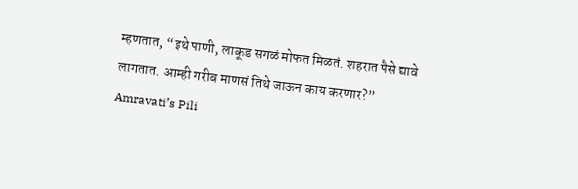म्हणतात, “इथे पाणी, लाकूड सगळं मोफत मिळतं. शहरात पैसे द्यावे लागतात. आम्ही गरीब माणसं तिथे जाऊन काय करणार?”
Amravati’s Pili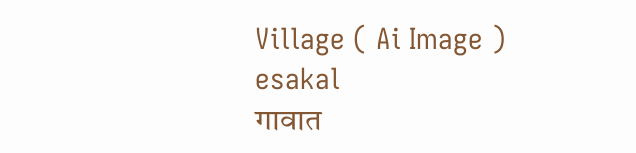Village ( Ai Image )
esakal
गावात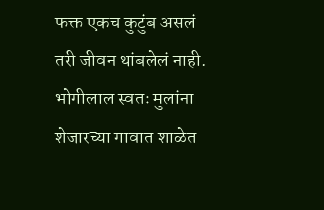फक्त एकच कुटुंब असलं तरी जीवन थांबलेलं नाही. भोगीलाल स्वतः मुलांना शेजारच्या गावात शाळेत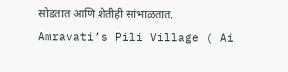सोडतात आणि शेतीही सांभाळतात.
Amravati’s Pili Village ( Ai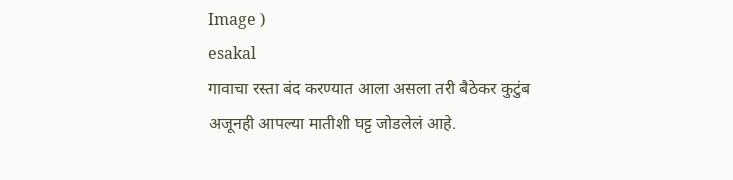Image )
esakal
गावाचा रस्ता बंद करण्यात आला असला तरी बैठेकर कुटुंब अजूनही आपल्या मातीशी घट्ट जोडलेलं आहे.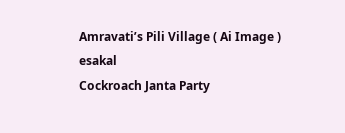Amravati’s Pili Village ( Ai Image )
esakal
Cockroach Janta Party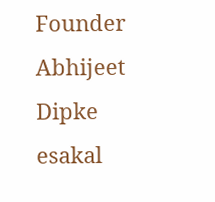Founder Abhijeet Dipke
esakal